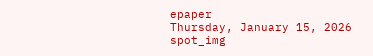epaper
Thursday, January 15, 2026
spot_img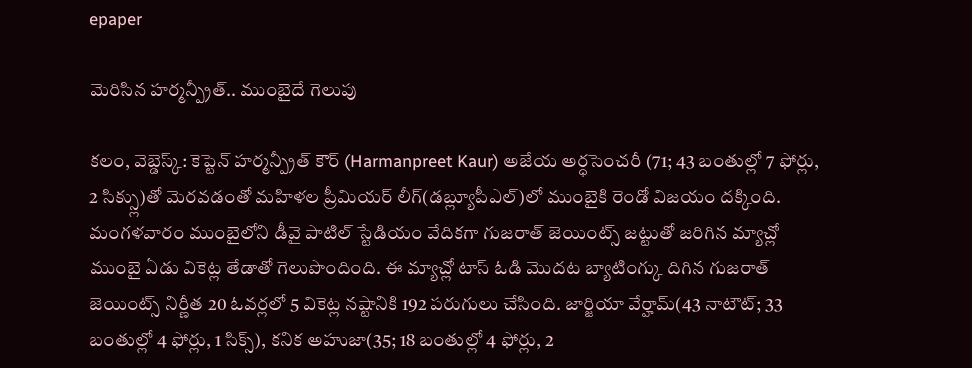epaper

మెరిసిన హర్మన్ప్రీత్.. ముంబైదే గెలుపు

కలం, వెబ్డెస్క్: కెప్టెన్ హర్మన్ప్రీత్ కౌర్ (Harmanpreet Kaur) అజేయ అర్ధసెంచరీ (71; 43 బంతుల్లో 7 ఫోర్లు, 2 సిక్స్లు)తో మెరవడంతో మహిళల ప్రీమియర్ లీగ్(డబ్ల్యూపీఎల్)లో ముంబైకి రెండో విజయం దక్కింది. మంగళవారం ముంబైలోని డీవై పాటిల్ స్టేడియం వేదికగా గుజరాత్ జెయింట్స్ జట్టుతో జరిగిన మ్యాచ్లో ముంబై ఏడు వికెట్ల తేడాతో గెలుపొందింది. ఈ మ్యాచ్లో టాస్ ఓడి మొదట బ్యాటింగ్కు దిగిన గుజరాత్ జెయింట్స్ నిర్ణీత 20 ఓవర్లలో 5 వికెట్ల నష్టానికి 192 పరుగులు చేసింది. జార్జియా వేర్హామ్(43 నాటౌట్; 33 బంతుల్లో 4 ఫోర్లు, 1 సిక్స్), కనిక అహుజా(35; 18 బంతుల్లో 4 ఫోర్లు, 2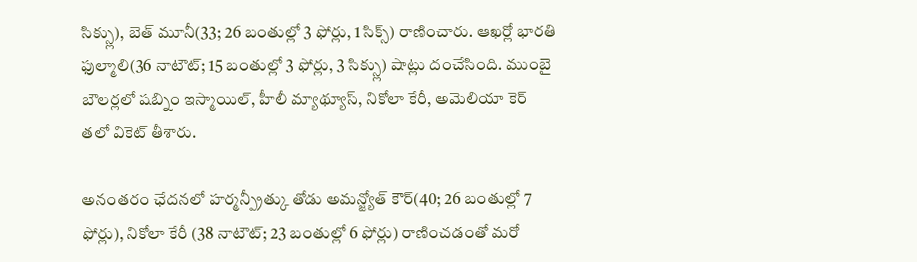సిక్స్లు), బెత్ మూనీ(33; 26 బంతుల్లో 3 ఫోర్లు, 1 సిక్స్) రాణించారు. ఆఖర్లో భారతి ఫుల్మాలి(36 నాటౌట్; 15 బంతుల్లో 3 ఫోర్లు, 3 సిక్స్లు) షాట్లు దంచేసింది. ముంబై బౌలర్లలో షబ్నిం ఇస్మాయిల్, హీలీ మ్యాథ్యూస్, నికోలా కేరీ, అమెలియా కెర్ తలో వికెట్ తీశారు.

అనంతరం ఛేదనలో హర్మన్ప్రీత్కు తోడు అమన్జ్యోత్ కౌర్(40; 26 బంతుల్లో 7 ఫోర్లు), నికోలా కేరీ (38 నాటౌట్; 23 బంతుల్లో 6 ఫోర్లు) రాణించడంతో మరో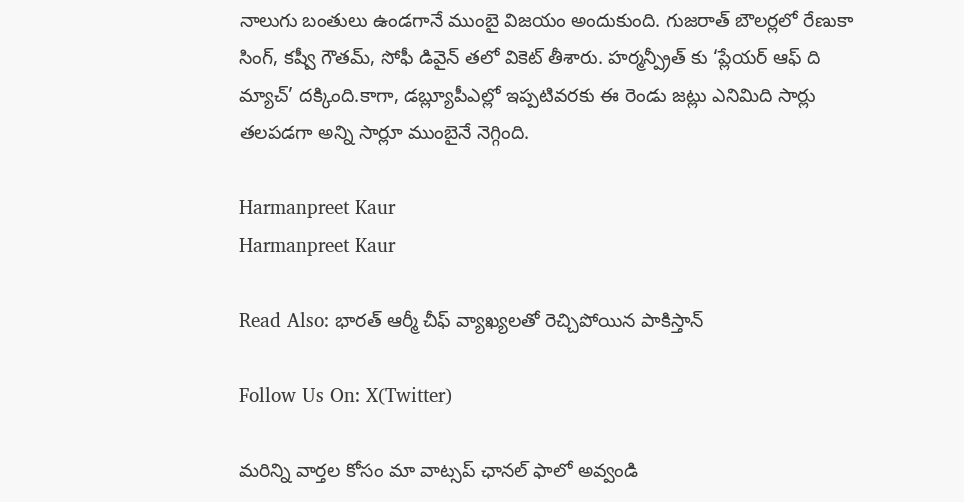నాలుగు బంతులు ఉండగానే ముంబై విజయం అందుకుంది. గుజరాత్ బౌలర్లలో రేణుకా సింగ్, కష్వీ గౌతమ్, సోఫీ డివైన్ తలో వికెట్ తీశారు. హర్మన్ప్రీత్ కు ‘ప్లేయర్ ఆఫ్ ది మ్యాచ్’ దక్కింది.కాగా, డబ్ల్యూపీఎల్లో ఇప్పటివరకు ఈ రెండు జట్లు ఎనిమిది సార్లు తలపడగా అన్ని సార్లూ ముంబైనే నెగ్గింది.

Harmanpreet Kaur
Harmanpreet Kaur

Read Also: భారత్ ఆర్మీ చీఫ్ వ్యాఖ్యలతో రెచ్చిపోయిన పాకిస్తాన్

Follow Us On: X(Twitter)

మ‌రిన్ని వార్త‌ల కోసం మా వాట్స‌ప్ ఛాన‌ల్ ఫాలో అవ్వండి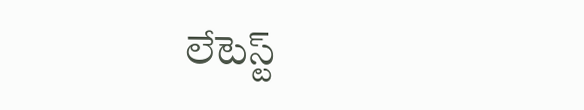లేటెస్ట్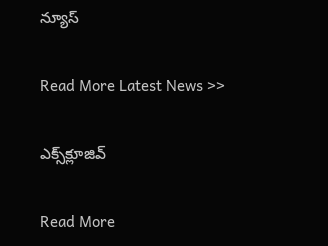న్యూస్‌

Read More Latest News >>

ఎక్స్‌క్లూజివ్‌

Read More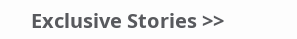Exclusive Stories >>